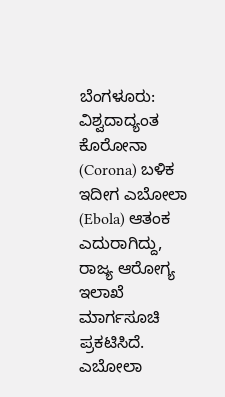ಬೆಂಗಳೂರು: ವಿಶ್ವದಾದ್ಯಂತ ಕೊರೋನಾ (Corona) ಬಳಿಕ ಇದೀಗ ಎಬೋಲಾ (Ebola) ಆತಂಕ ಎದುರಾಗಿದ್ದು, ರಾಜ್ಯ ಆರೋಗ್ಯ ಇಲಾಖೆ ಮಾರ್ಗಸೂಚಿ ಪ್ರಕಟಿಸಿದೆ.
ಎಬೋಲಾ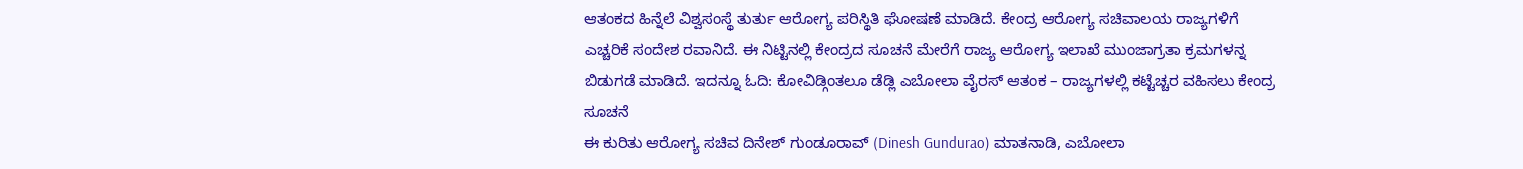ಆತಂಕದ ಹಿನ್ನೆಲೆ ವಿಶ್ವಸಂಸ್ಥೆ ತುರ್ತು ಆರೋಗ್ಯ ಪರಿಸ್ಥಿತಿ ಘೋಷಣೆ ಮಾಡಿದೆ. ಕೇಂದ್ರ ಆರೋಗ್ಯ ಸಚಿವಾಲಯ ರಾಜ್ಯಗಳಿಗೆ ಎಚ್ಚರಿಕೆ ಸಂದೇಶ ರವಾನಿದೆ. ಈ ನಿಟ್ಟಿನಲ್ಲಿ ಕೇಂದ್ರದ ಸೂಚನೆ ಮೇರೆಗೆ ರಾಜ್ಯ ಆರೋಗ್ಯ ಇಲಾಖೆ ಮುಂಜಾಗ್ರತಾ ಕ್ರಮಗಳನ್ನ ಬಿಡುಗಡೆ ಮಾಡಿದೆ. ಇದನ್ನೂ ಓದಿ: ಕೋವಿಡ್ಗಿಂತಲೂ ಡೆಡ್ಲಿ ಎಬೋಲಾ ವೈರಸ್ ಆತಂಕ – ರಾಜ್ಯಗಳಲ್ಲಿ ಕಟ್ಟೆಚ್ಚರ ವಹಿಸಲು ಕೇಂದ್ರ ಸೂಚನೆ
ಈ ಕುರಿತು ಆರೋಗ್ಯ ಸಚಿವ ದಿನೇಶ್ ಗುಂಡೂರಾವ್ (Dinesh Gundurao) ಮಾತನಾಡಿ, ಎಬೋಲಾ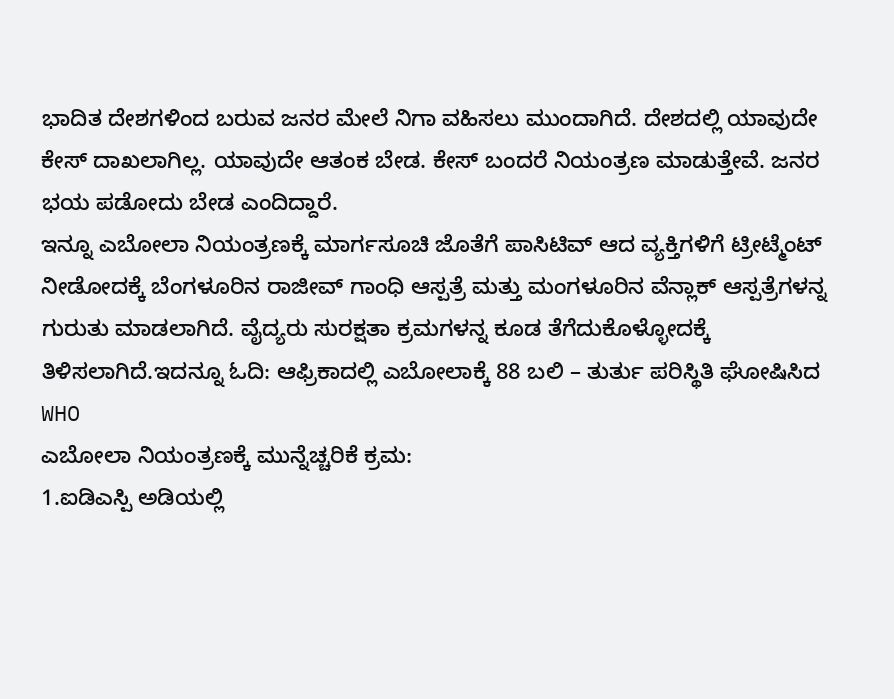ಭಾದಿತ ದೇಶಗಳಿಂದ ಬರುವ ಜನರ ಮೇಲೆ ನಿಗಾ ವಹಿಸಲು ಮುಂದಾಗಿದೆ. ದೇಶದಲ್ಲಿ ಯಾವುದೇ ಕೇಸ್ ದಾಖಲಾಗಿಲ್ಲ. ಯಾವುದೇ ಆತಂಕ ಬೇಡ. ಕೇಸ್ ಬಂದರೆ ನಿಯಂತ್ರಣ ಮಾಡುತ್ತೇವೆ. ಜನರ ಭಯ ಪಡೋದು ಬೇಡ ಎಂದಿದ್ದಾರೆ.
ಇನ್ನೂ ಎಬೋಲಾ ನಿಯಂತ್ರಣಕ್ಕೆ ಮಾರ್ಗಸೂಚಿ ಜೊತೆಗೆ ಪಾಸಿಟಿವ್ ಆದ ವ್ಯಕ್ತಿಗಳಿಗೆ ಟ್ರೀಟ್ಮೆಂಟ್ ನೀಡೋದಕ್ಕೆ ಬೆಂಗಳೂರಿನ ರಾಜೀವ್ ಗಾಂಧಿ ಆಸ್ಪತ್ರೆ ಮತ್ತು ಮಂಗಳೂರಿನ ವೆನ್ಲಾಕ್ ಆಸ್ಪತ್ರೆಗಳನ್ನ ಗುರುತು ಮಾಡಲಾಗಿದೆ. ವೈದ್ಯರು ಸುರಕ್ಷತಾ ಕ್ರಮಗಳನ್ನ ಕೂಡ ತೆಗೆದುಕೊಳ್ಳೋದಕ್ಕೆ ತಿಳಿಸಲಾಗಿದೆ.ಇದನ್ನೂ ಓದಿ: ಆಫ್ರಿಕಾದಲ್ಲಿ ಎಬೋಲಾಕ್ಕೆ 88 ಬಲಿ – ತುರ್ತು ಪರಿಸ್ಥಿತಿ ಘೋಷಿಸಿದ WHO
ಎಬೋಲಾ ನಿಯಂತ್ರಣಕ್ಕೆ ಮುನ್ನೆಚ್ಚರಿಕೆ ಕ್ರಮ:
1.ಐಡಿಎಸ್ಪಿ ಅಡಿಯಲ್ಲಿ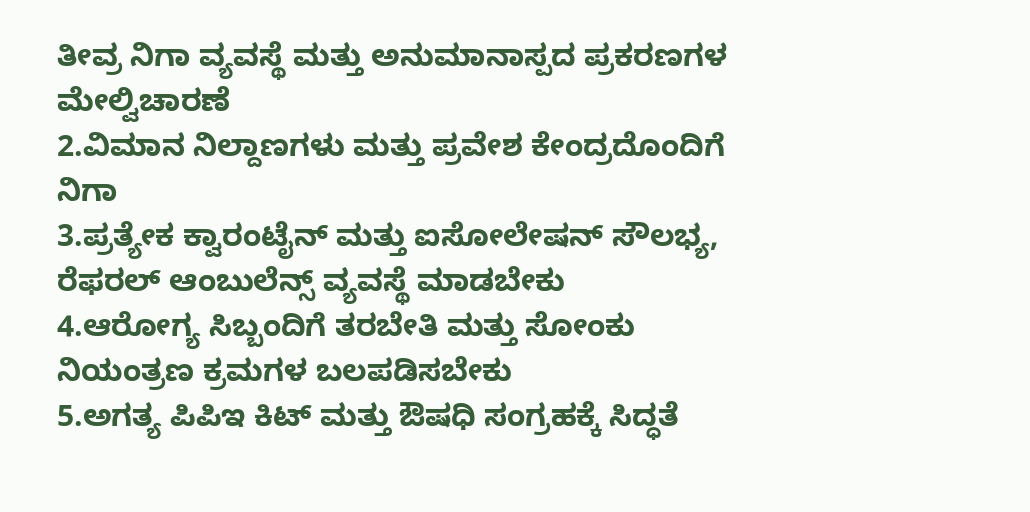ತೀವ್ರ ನಿಗಾ ವ್ಯವಸ್ಥೆ ಮತ್ತು ಅನುಮಾನಾಸ್ಪದ ಪ್ರಕರಣಗಳ ಮೇಲ್ವಿಚಾರಣೆ
2.ವಿಮಾನ ನಿಲ್ದಾಣಗಳು ಮತ್ತು ಪ್ರವೇಶ ಕೇಂದ್ರದೊಂದಿಗೆ ನಿಗಾ
3.ಪ್ರತ್ಯೇಕ ಕ್ವಾರಂಟೈನ್ ಮತ್ತು ಐಸೋಲೇಷನ್ ಸೌಲಭ್ಯ, ರೆಫರಲ್ ಆಂಬುಲೆನ್ಸ್ ವ್ಯವಸ್ಥೆ ಮಾಡಬೇಕು
4.ಆರೋಗ್ಯ ಸಿಬ್ಬಂದಿಗೆ ತರಬೇತಿ ಮತ್ತು ಸೋಂಕು ನಿಯಂತ್ರಣ ಕ್ರಮಗಳ ಬಲಪಡಿಸಬೇಕು
5.ಅಗತ್ಯ ಪಿಪಿಇ ಕಿಟ್ ಮತ್ತು ಔಷಧಿ ಸಂಗ್ರಹಕ್ಕೆ ಸಿದ್ಧತೆ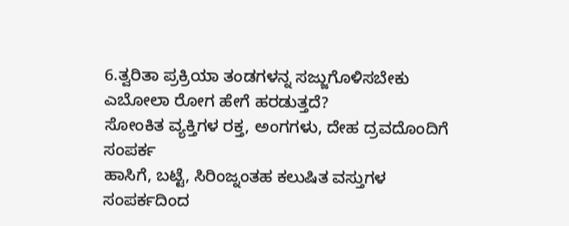6.ತ್ವರಿತಾ ಪ್ರಕ್ರಿಯಾ ತಂಡಗಳನ್ನ ಸಜ್ಜುಗೊಳಿಸಬೇಕು
ಎಬೋಲಾ ರೋಗ ಹೇಗೆ ಹರಡುತ್ತದೆ?
ಸೋಂಕಿತ ವ್ಯಕ್ತಿಗಳ ರಕ್ತ, ಅಂಗಗಳು, ದೇಹ ದ್ರವದೊಂದಿಗೆ ಸಂಪರ್ಕ
ಹಾಸಿಗೆ, ಬಟ್ಟೆ, ಸಿರಿಂಜ್ನಂತಹ ಕಲುಷಿತ ವಸ್ತುಗಳ ಸಂಪರ್ಕದಿಂದ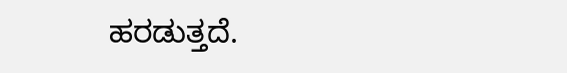ಹರಡುತ್ತದೆ.